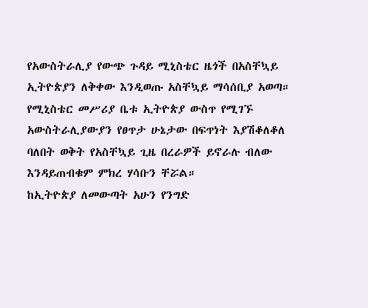የአውስትራሊያ የውጭ ጉዳይ ሚኒስቴር ዜጎች በአስቸኳይ ኢትዮጵያን ለቅቀው እንዲወጡ አስቸኳይ ማሳሰቢያ አወጣ።
የሚኒስቴር መሥሪያ ቤቱ ኢትዮጵያ ውስጥ የሚገኙ አውስትራሊያውያን የፀጥታ ሁኔታው በፍጥነት እያሽቆለቆለ ባለበት ወቅት የአስቸኳይ ጊዜ በረራዎች ይኖራሉ ብለው እንዳይጠብቁም ምክረ ሃሳቡን ቸሯል።
ከኢትዮጵያ ለመውጣት አሁን የንግድ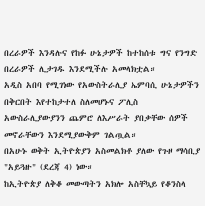በረራዎች እንዳሉና የከፉ ሁኔታዎች ከተከሰቱ ግና የንግድ በረራዎች ሊታገዱ እንደሚችሉ አመላክቷል።
አዲስ አበባ የሚገነው የአውስትራሊያ ኤምባሲ ሁኔታዎችን በቅርበት እየተከታተለ ስለመሆኑና ፖሊስ አውስራሊያውያንን ጨምሮ ለእሥራት ያበቃቸው ሰዎች መኖራቸውን እንደሚያውቅም ገልጧል።
በአሁኑ ወቅት ኢትዮጵያን አስመልክቶ ያለው የጉዞ ማሳቢያ "አይጓዙ" (ደረጃ 4) ነው።
ከኢትዮጵያ ለቅቆ መውጣትን አክሎ አስቸኳይ የቆንስላ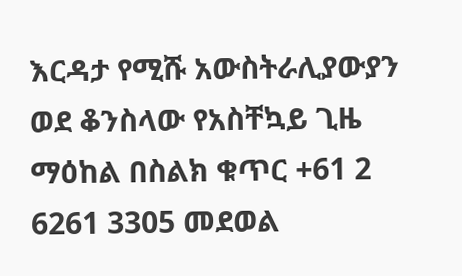እርዳታ የሚሹ አውስትራሊያውያን ወደ ቆንስላው የአስቸኳይ ጊዜ ማዕከል በስልክ ቁጥር +61 2 6261 3305 መደወል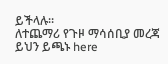ይችላሉ።
ለተጨማሪ የጉዞ ማሳሰቢያ መረጃ ይህን ይጫኑ here